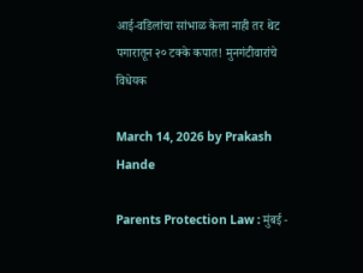आई-वडिलांचा सांभाळ केला नाही तर थेट पगारातून २० टक्के कपात! मुनगंटीवारांचे विधेयक

March 14, 2026 by Prakash Hande

Parents Protection Law : मुंबई -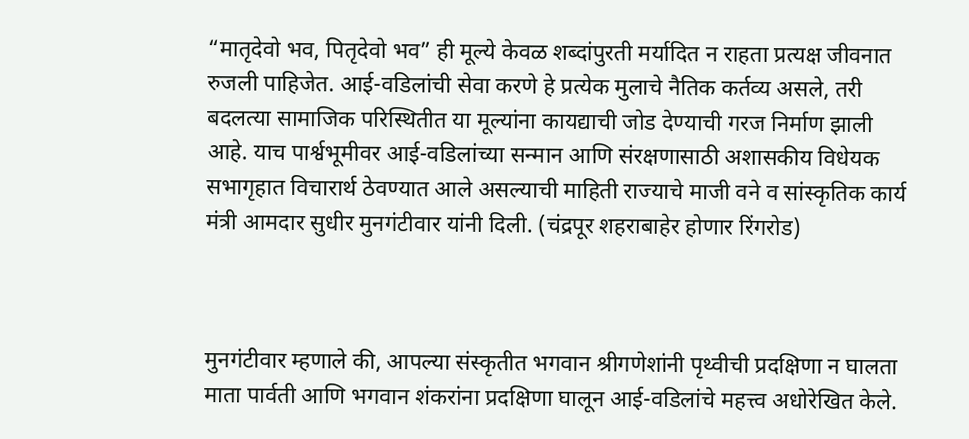“मातृदेवो भव, पितृदेवो भव” ही मूल्ये केवळ शब्दांपुरती मर्यादित न राहता प्रत्यक्ष जीवनात रुजली पाहिजेत. आई-वडिलांची सेवा करणे हे प्रत्येक मुलाचे नैतिक कर्तव्य असले, तरी बदलत्या सामाजिक परिस्थितीत या मूल्यांना कायद्याची जोड देण्याची गरज निर्माण झाली आहे. याच पार्श्वभूमीवर आई-वडिलांच्या सन्मान आणि संरक्षणासाठी अशासकीय विधेयक सभागृहात विचारार्थ ठेवण्यात आले असल्याची माहिती राज्याचे माजी वने व सांस्कृतिक कार्य मंत्री आमदार सुधीर मुनगंटीवार यांनी दिली. (चंद्रपूर शहराबाहेर होणार रिंगरोड)



मुनगंटीवार म्हणाले की, आपल्या संस्कृतीत भगवान श्रीगणेशांनी पृथ्वीची प्रदक्षिणा न घालता माता पार्वती आणि भगवान शंकरांना प्रदक्षिणा घालून आई-वडिलांचे महत्त्व अधोरेखित केले.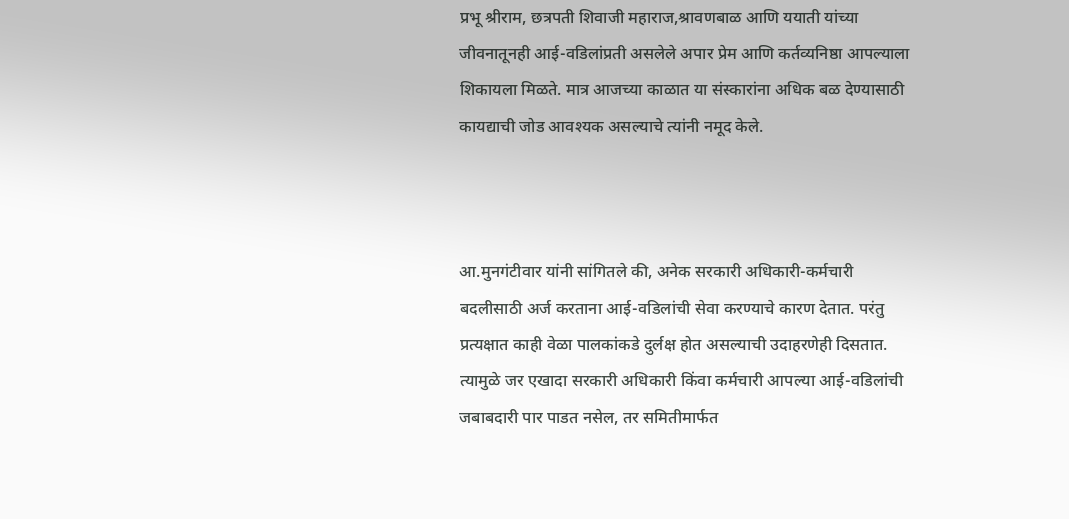प्रभू श्रीराम, छत्रपती शिवाजी महाराज,श्रावणबाळ आणि ययाती यांच्या जीवनातूनही आई-वडिलांप्रती असलेले अपार प्रेम आणि कर्तव्यनिष्ठा आपल्याला शिकायला मिळते. मात्र आजच्या काळात या संस्कारांना अधिक बळ देण्यासाठी कायद्याची जोड आवश्यक असल्याचे त्यांनी नमूद केले.



आ.मुनगंटीवार यांनी सांगितले की, अनेक सरकारी अधिकारी-कर्मचारी बदलीसाठी अर्ज करताना आई-वडिलांची सेवा करण्याचे कारण देतात. परंतु प्रत्यक्षात काही वेळा पालकांकडे दुर्लक्ष होत असल्याची उदाहरणेही दिसतात. त्यामुळे जर एखादा सरकारी अधिकारी किंवा कर्मचारी आपल्या आई-वडिलांची जबाबदारी पार पाडत नसेल, तर समितीमार्फत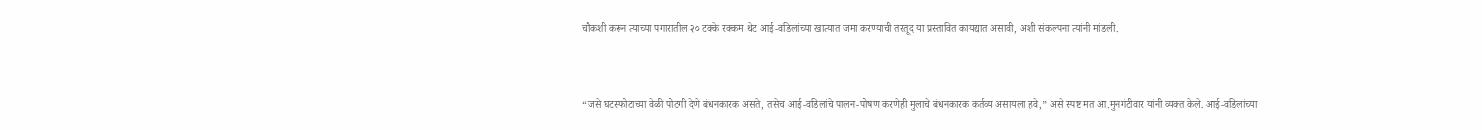चौकशी करून त्याच्या पगारातील २० टक्के रक्कम थेट आई-वडिलांच्या खात्यात जमा करण्याची तरतूद या प्रस्तावित कायद्यात असावी, अशी संकल्पना त्यांनी मांडली.



“जसे घटस्फोटाच्या वेळी पोटगी देणे बंधनकारक असते, तसेच आई-वडिलांचे पालन-पोषण करणेही मुलाचे बंधनकारक कर्तव्य असायला हवे,” असे स्पष्ट मत आ.मुनगंटीवार यांनी व्यक्त केले. आई-वडिलांच्या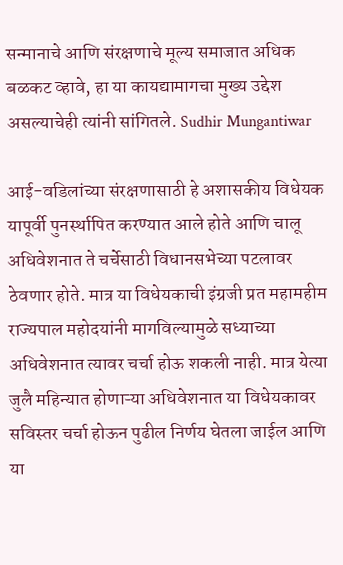सन्मानाचे आणि संरक्षणाचे मूल्य समाजात अधिक बळकट व्हावे, हा या कायद्यामागचा मुख्य उद्देश असल्याचेही त्यांनी सांगितले. Sudhir Mungantiwar

आई-वडिलांच्या संरक्षणासाठी हे अशासकीय विधेयक यापूर्वी पुनर्स्थापित करण्यात आले होते आणि चालू अधिवेशनात ते चर्चेसाठी विधानसभेच्या पटलावर ठेवणार होते. मात्र या विधेयकाची इंग्रजी प्रत महामहीम राज्यपाल महोदयांनी मागविल्यामुळे सध्याच्या अधिवेशनात त्यावर चर्चा होऊ शकली नाही. मात्र येत्या जुलै महिन्यात होणाऱ्या अधिवेशनात या विधेयकावर सविस्तर चर्चा होऊन पुढील निर्णय घेतला जाईल आणि या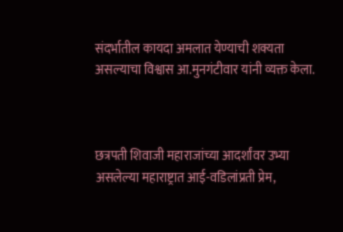संदर्भातील कायदा अमलात येण्याची शक्यता असल्याचा विश्वास आ.मुनगंटीवार यांनी व्यक्त केला.



छत्रपती शिवाजी महाराजांच्या आदर्शांवर उभ्या असलेल्या महाराष्ट्रात आई-वडिलांप्रती प्रेम,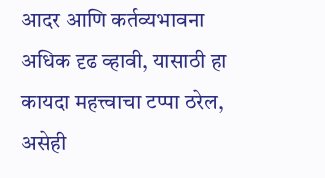आदर आणि कर्तव्यभावना अधिक दृढ व्हावी, यासाठी हा कायदा महत्त्वाचा टप्पा ठरेल, असेही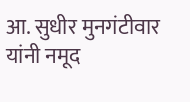आ. सुधीर मुनगंटीवार यांनी नमूद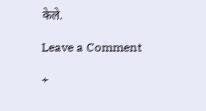केले.

Leave a Comment

+